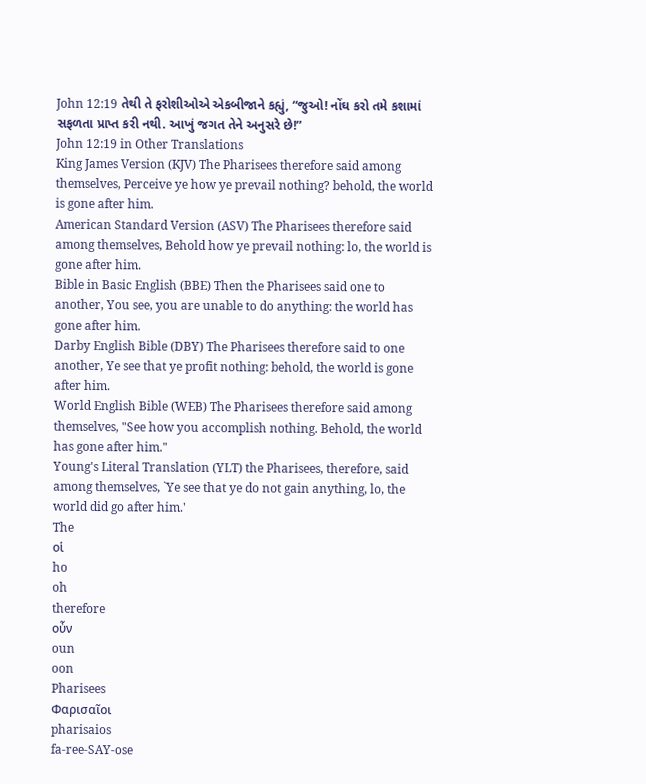John 12:19 તેથી તે ફરોશીઓએ એકબીજાને કહ્યું, “જુઓ! નોંઘ કરો તમે કશામાં સફળતા પ્રાપ્ત કરી નથી. આખું જગત તેને અનુસરે છે!”
John 12:19 in Other Translations
King James Version (KJV) The Pharisees therefore said among themselves, Perceive ye how ye prevail nothing? behold, the world is gone after him.
American Standard Version (ASV) The Pharisees therefore said among themselves, Behold how ye prevail nothing: lo, the world is gone after him.
Bible in Basic English (BBE) Then the Pharisees said one to another, You see, you are unable to do anything: the world has gone after him.
Darby English Bible (DBY) The Pharisees therefore said to one another, Ye see that ye profit nothing: behold, the world is gone after him.
World English Bible (WEB) The Pharisees therefore said among themselves, "See how you accomplish nothing. Behold, the world has gone after him."
Young's Literal Translation (YLT) the Pharisees, therefore, said among themselves, `Ye see that ye do not gain anything, lo, the world did go after him.'
The
οἱ
ho
oh
therefore
οὖν
oun
oon
Pharisees
Φαρισαῖοι
pharisaios
fa-ree-SAY-ose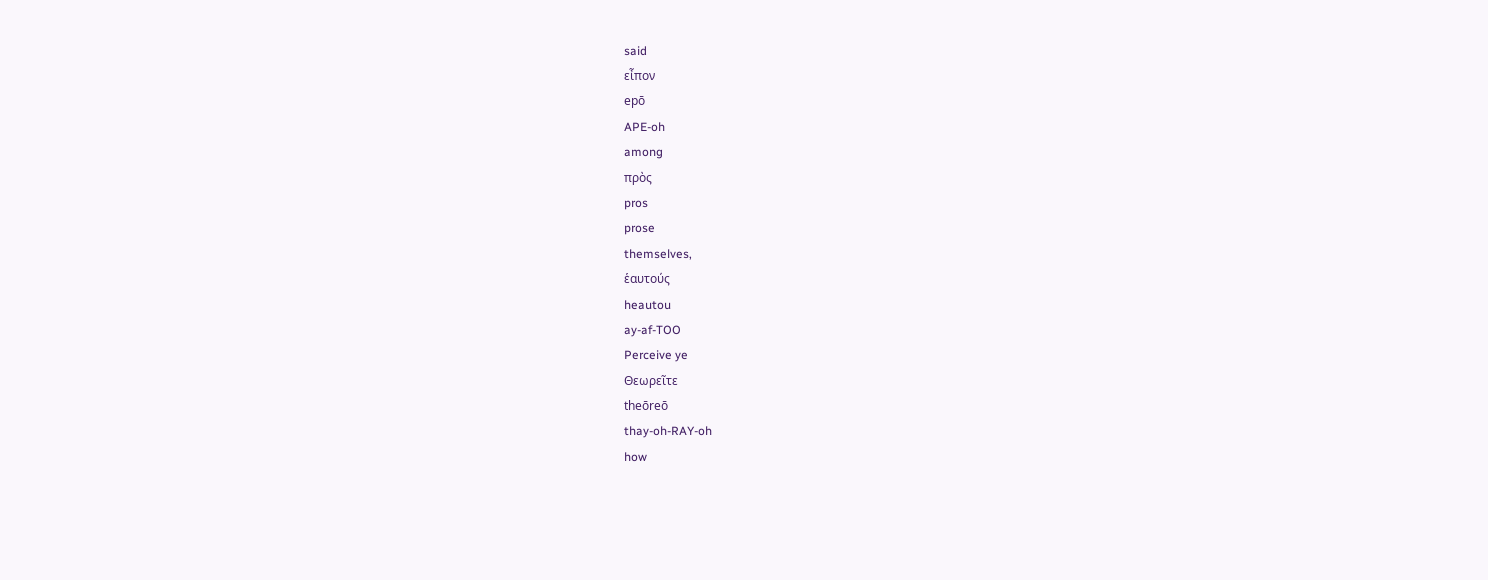said
εἶπον
epō
APE-oh
among
πρὸς
pros
prose
themselves,
ἑαυτούς
heautou
ay-af-TOO
Perceive ye
Θεωρεῖτε
theōreō
thay-oh-RAY-oh
how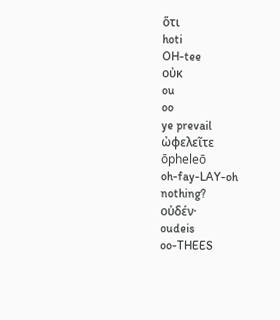ὅτι
hoti
OH-tee
οὐκ
ou
oo
ye prevail
ὠφελεῖτε
ōpheleō
oh-fay-LAY-oh
nothing?
οὐδέν·
oudeis
oo-THEES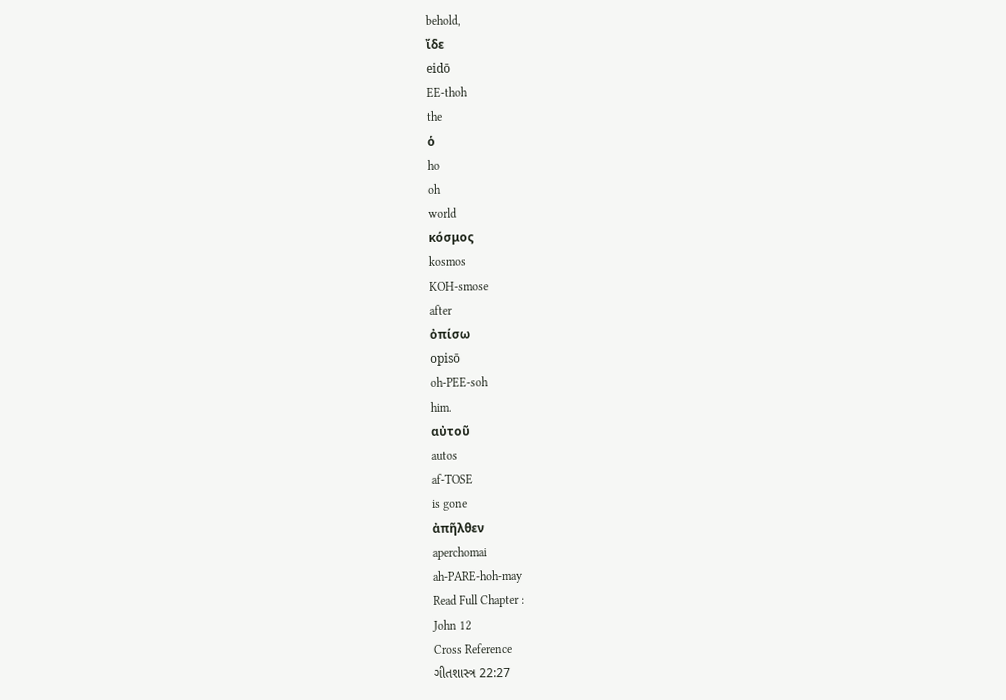behold,
ἴδε
eidō
EE-thoh
the
ὁ
ho
oh
world
κόσμος
kosmos
KOH-smose
after
ὀπίσω
opisō
oh-PEE-soh
him.
αὐτοῦ
autos
af-TOSE
is gone
ἀπῆλθεν
aperchomai
ah-PARE-hoh-may
Read Full Chapter :
John 12
Cross Reference
ગીતશાસ્ત્ર 22:27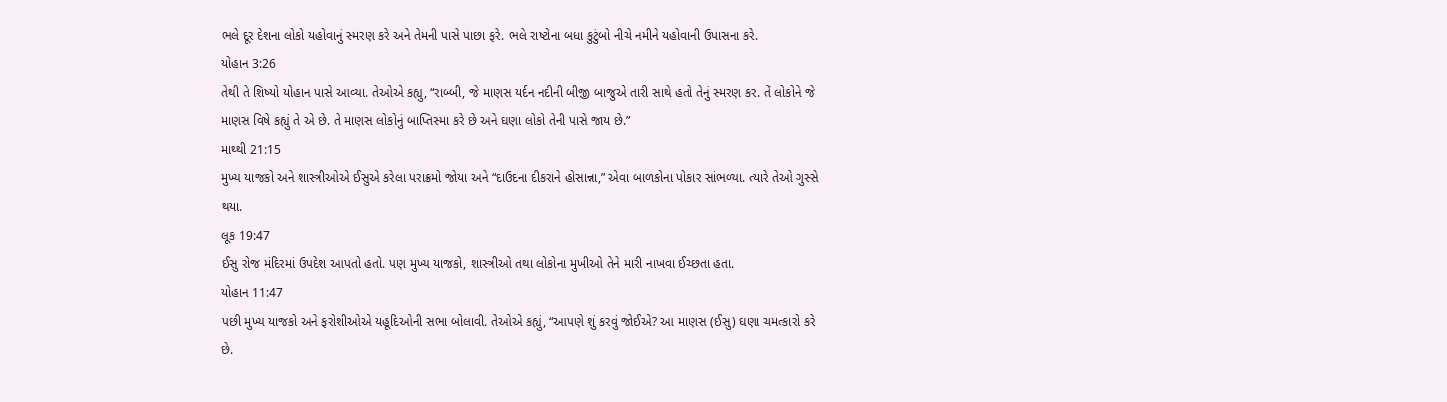ભલે દૂર દેશના લોકો યહોવાનું સ્મરણ કરે અને તેમની પાસે પાછા ફરે. ભલે રાષ્ટોના બધા કુટુંબો નીચે નમીને યહોવાની ઉપાસના કરે.
યોહાન 3:26
તેથી તે શિષ્યો યોહાન પાસે આવ્યા. તેઓએ કહ્યુ, “રાબ્બી, જે માણસ યર્દન નદીની બીજી બાજુએ તારી સાથે હતો તેનું સ્મરણ કર. તેં લોકોને જે માણસ વિષે કહ્યું તે એ છે. તે માણસ લોકોનું બાપ્તિસ્મા કરે છે અને ઘણા લોકો તેની પાસે જાય છે.”
માથ્થી 21:15
મુખ્ય યાજકો અને શાસ્ત્રીઓએ ઈસુએ કરેલા પરાક્રમો જોયા અને “દાઉદના દીકરાને હોસાન્ના,” એવા બાળકોના પોકાર સાંભળ્યા. ત્યારે તેઓ ગુસ્સે થયા.
લૂક 19:47
ઈસુ રોજ મંદિરમાં ઉપદેશ આપતો હતો. પણ મુખ્ય યાજકો, શાસ્ત્રીઓ તથા લોકોના મુખીઓ તેને મારી નાખવા ઈચ્છતા હતા.
યોહાન 11:47
પછી મુખ્ય યાજકો અને ફરોશીઓએ યહૂદિઓની સભા બોલાવી. તેઓએ કહ્યું, “આપણે શું કરવું જોઈએ? આ માણસ (ઈસુ) ઘણા ચમત્કારો કરે છે.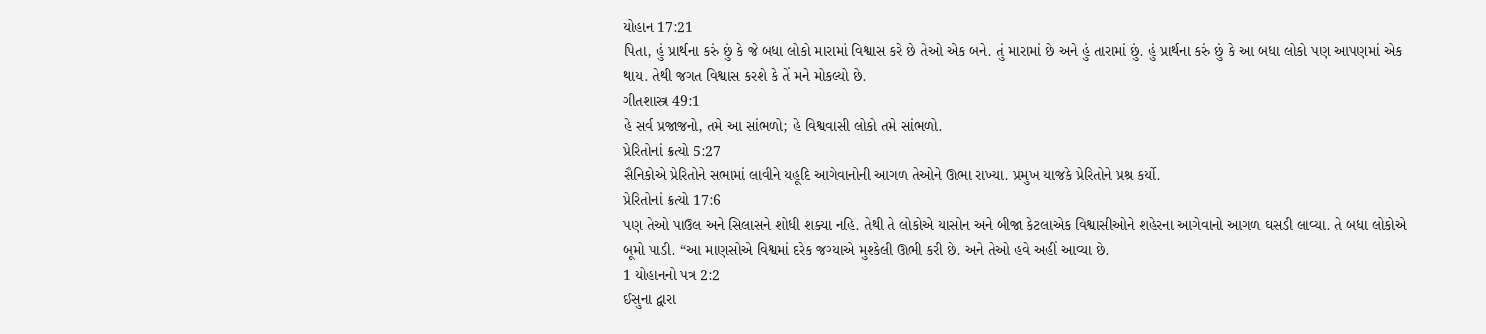યોહાન 17:21
પિતા, હું પ્રાર્થના કરું છું કે જે બધા લોકો મારામાં વિશ્વાસ કરે છે તેઓ એક બને. તું મારામાં છે અને હું તારામાં છું. હું પ્રાર્થના કરું છું કે આ બધા લોકો પણ આપણમાં એક થાય. તેથી જગત વિશ્વાસ કરશે કે તેં મને મોકલ્યો છે.
ગીતશાસ્ત્ર 49:1
હે સર્વ પ્રજાજનો, તમે આ સાંભળો; હે વિશ્વવાસી લોકો તમે સાંભળો.
પ્રેરિતોનાં ક્રત્યો 5:27
સૈનિકોએ પ્રેરિતોને સભામાં લાવીને યહૂદિ આગેવાનોની આગળ તેઓને ઊભા રાખ્યા. પ્રમુખ યાજકે પ્રેરિતોને પ્રશ્ર કર્યો.
પ્રેરિતોનાં ક્રત્યો 17:6
પણ તેઓ પાઉલ અને સિલાસને શોધી શક્યા નહિ. તેથી તે લોકોએ યાસોન અને બીજા કેટલાએક વિશ્વાસીઓને શહેરના આગેવાનો આગળ ઘસડી લાવ્યા. તે બધા લોકોએ બૂમો પાડી. “આ માણસોએ વિશ્વમાં દરેક જગ્યાએ મુશ્કેલી ઊભી કરી છે. અને તેઓ હવે અહીં આવ્યા છે.
1 યોહાનનો પત્ર 2:2
ઈસુના દ્વારા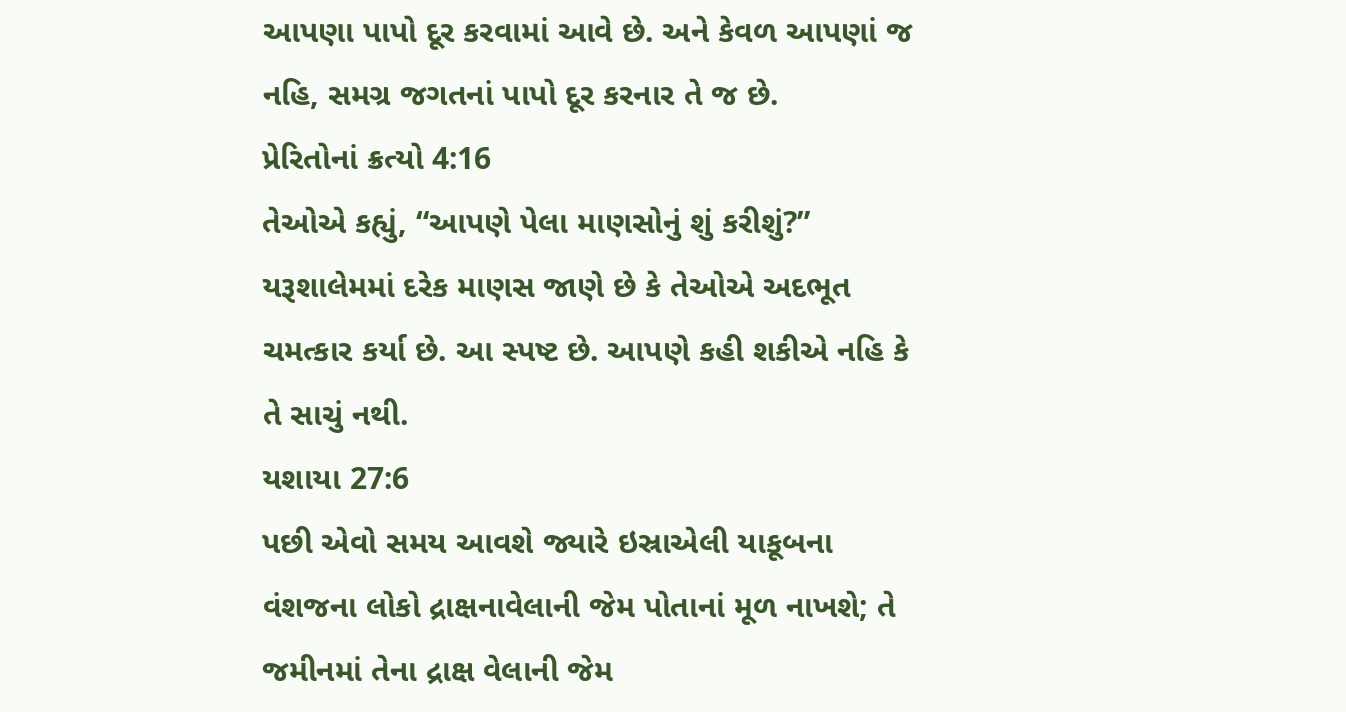આપણા પાપો દૂર કરવામાં આવે છે. અને કેવળ આપણાં જ નહિ, સમગ્ર જગતનાં પાપો દૂર કરનાર તે જ છે.
પ્રેરિતોનાં ક્રત્યો 4:16
તેઓએ કહ્યું, “આપણે પેલા માણસોનું શું કરીશું?” યરૂશાલેમમાં દરેક માણસ જાણે છે કે તેઓએ અદભૂત ચમત્કાર કર્યા છે. આ સ્પષ્ટ છે. આપણે કહી શકીએ નહિ કે તે સાચું નથી.
યશાયા 27:6
પછી એવો સમય આવશે જ્યારે ઇસ્રાએલી યાકૂબના વંશજના લોકો દ્રાક્ષનાવેલાની જેમ પોતાનાં મૂળ નાખશે; તે જમીનમાં તેના દ્રાક્ષ વેલાની જેમ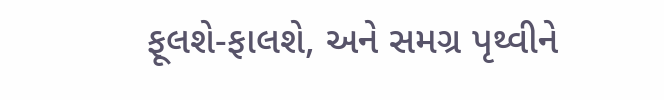ફૂલશે-ફાલશે, અને સમગ્ર પૃથ્વીને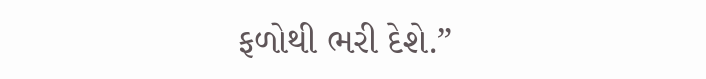ફળોથી ભરી દેશે.”